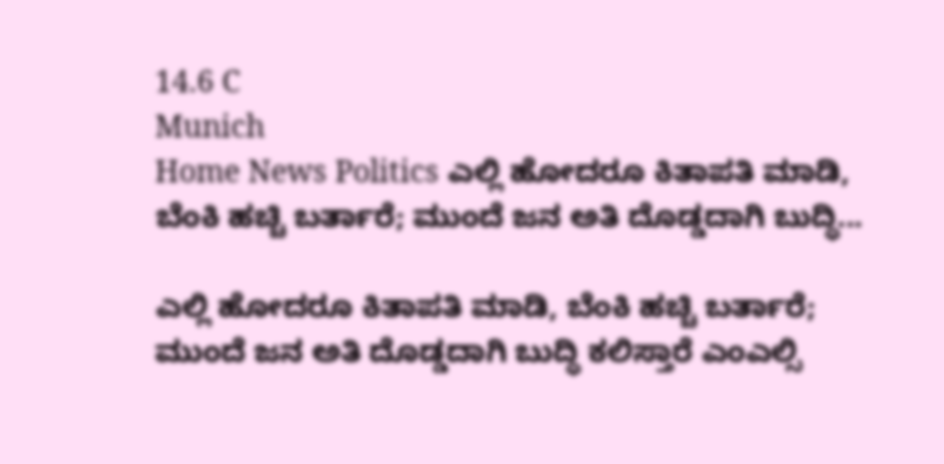14.6 C
Munich
Home News Politics ಎಲ್ಲಿ ಹೋದರೂ ಕಿತಾಪತಿ ಮಾಡಿ, ಬೆಂಕಿ ಹಚ್ಚಿ ಬರ್ತಾರೆ; ಮುಂದೆ ಜನ ಅತಿ ದೊಡ್ಡದಾಗಿ ಬುದ್ಧಿ...

ಎಲ್ಲಿ ಹೋದರೂ ಕಿತಾಪತಿ ಮಾಡಿ, ಬೆಂಕಿ ಹಚ್ಚಿ ಬರ್ತಾರೆ; ಮುಂದೆ ಜನ ಅತಿ ದೊಡ್ಡದಾಗಿ ಬುದ್ಧಿ ಕಲಿಸ್ತಾರೆ ಎಂಎಲ್ಸಿ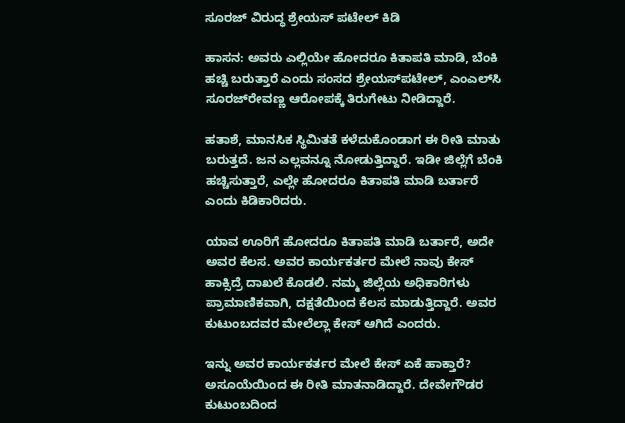ಸೂರಜ್ ವಿರುದ್ಧ ಶ್ರೇಯಸ್ ಪಟೇಲ್ ಕಿಡಿ

ಹಾಸನ: ಅವರು ಎಲ್ಲಿಯೇ ಹೋದರೂ ಕಿತಾಪತಿ ಮಾಡಿ, ಬೆಂಕಿ ಹಚ್ಚಿ ಬರುತ್ತಾರೆ ಎಂದು ಸಂಸದ ಶ್ರೇಯಸ್‌ಪಟೇಲ್, ಎಂಎಲ್‌ಸಿ ಸೂರಜ್‌ರೇವಣ್ಣ ಆರೋಪಕ್ಕೆ ತಿರುಗೇಟು ನೀಡಿದ್ದಾರೆ.

ಹತಾಶೆ, ಮಾನಸಿಕ ಸ್ಥಿಮಿತತೆ ಕಳೆದುಕೊಂಡಾಗ ಈ ರೀತಿ ಮಾತು ಬರುತ್ತದೆ. ಜನ ಎಲ್ಲವನ್ನೂ ನೋಡುತ್ತಿದ್ದಾರೆ. ಇಡೀ ಜಿಲ್ಲೆಗೆ ಬೆಂಕಿ ಹಚ್ಚಿಸುತ್ತಾರೆ, ಎಲ್ಲೇ ಹೋದರೂ ಕಿತಾಪತಿ ಮಾಡಿ ಬರ್ತಾರೆ ಎಂದು ಕಿಡಿಕಾರಿದರು.

ಯಾವ ಊರಿಗೆ ಹೋದರೂ ಕಿತಾಪತಿ ಮಾಡಿ ಬರ್ತಾರೆ, ಅದೇ ಅವರ ಕೆಲಸ. ಅವರ ಕಾರ್ಯಕರ್ತರ ಮೇಲೆ ನಾವು ಕೇಸ್ ಹಾಕ್ಸಿದ್ರೆ ದಾಖಲೆ ಕೊಡಲಿ. ನಮ್ಮ ಜಿಲ್ಲೆಯ ಅಧಿಕಾರಿಗಳು ಪ್ರಾಮಾಣಿಕವಾಗಿ, ದಕ್ಷತೆಯಿಂದ ಕೆಲಸ ಮಾಡುತ್ತಿದ್ದಾರೆ. ಅವರ ಕುಟುಂಬದವರ ಮೇಲೆಲ್ಲಾ ಕೇಸ್ ಆಗಿದೆ ಎಂದರು.

ಇನ್ನು ಅವರ ಕಾರ್ಯಕರ್ತರ ಮೇಲೆ ಕೇಸ್ ಏಕೆ ಹಾಕ್ತಾರೆ? ಅಸೂಯೆಯಿಂದ ಈ ರೀತಿ ಮಾತನಾಡಿದ್ದಾರೆ. ದೇವೇಗೌಡರ ಕುಟುಂಬದಿಂದ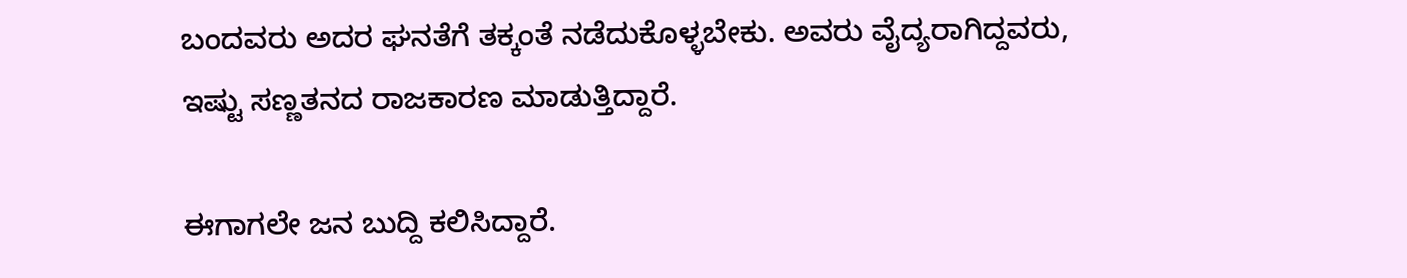ಬಂದವರು ಅದರ ಘನತೆಗೆ ತಕ್ಕಂತೆ ನಡೆದುಕೊಳ್ಳಬೇಕು. ಅವರು ವೈದ್ಯರಾಗಿದ್ದವರು, ಇಷ್ಟು ಸಣ್ಣತನದ ರಾಜಕಾರಣ ಮಾಡುತ್ತಿದ್ದಾರೆ.

ಈಗಾಗಲೇ ಜನ ಬುದ್ದಿ ಕಲಿಸಿದ್ದಾರೆ.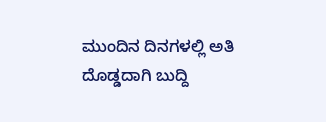ಮುಂದಿನ ದಿನಗಳಲ್ಲಿ ಅತಿ ದೊಡ್ಡದಾಗಿ ಬುದ್ದಿ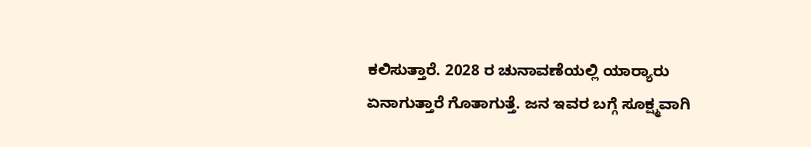ಕಲಿಸುತ್ತಾರೆ. 2028 ರ ಚುನಾವಣೆಯಲ್ಲಿ ಯಾರ‌್ಯಾರು ಏನಾಗುತ್ತಾರೆ ಗೊತಾಗುತ್ತೆ. ಜನ ಇವರ ಬಗ್ಗೆ ಸೂಕ್ಷ್ಮವಾಗಿ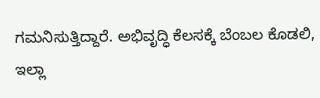ಗಮನಿಸುತ್ತಿದ್ದಾರೆ. ಅಭಿವೃದ್ಧಿ ಕೆಲಸಕ್ಕೆ ಬೆಂಬಲ ಕೊಡಲಿ, ಇಲ್ಲಾ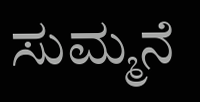ಸುಮ್ಮನೆ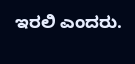ಇರಲಿ ಎಂದರು.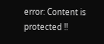error: Content is protected !!